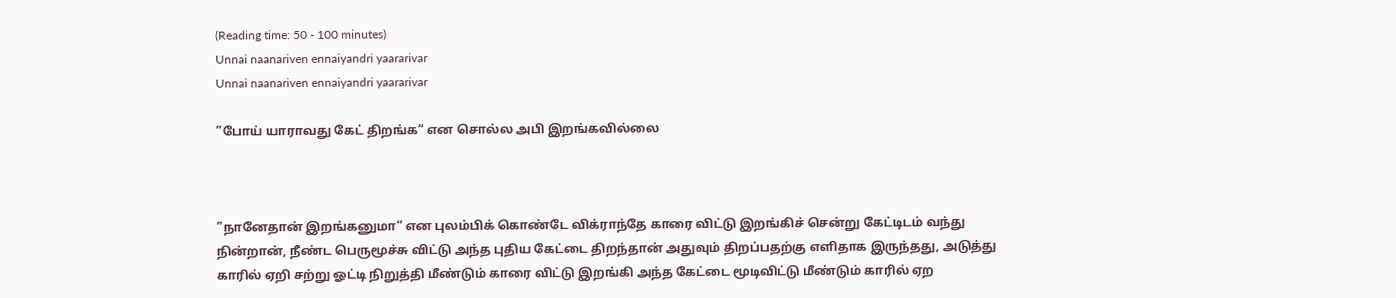(Reading time: 50 - 100 minutes)
Unnai naanariven ennaiyandri yaararivar
Unnai naanariven ennaiyandri yaararivar

”போய் யாராவது கேட் திறங்க“ என சொல்ல அபி இறங்கவில்லை



”நானேதான் இறங்கனுமா“ என புலம்பிக் கொண்டே விக்ராந்தே காரை விட்டு இறங்கிச் சென்று கேட்டிடம் வந்து நின்றான், நீண்ட பெருமூச்சு விட்டு அந்த புதிய கேட்டை திறந்தான் அதுவும் திறப்பதற்கு எளிதாக இருந்தது, அடுத்து காரில் ஏறி சற்று ஓட்டி நிறுத்தி மீண்டும் காரை விட்டு இறங்கி அந்த கேட்டை மூடிவிட்டு மீண்டும் காரில் ஏற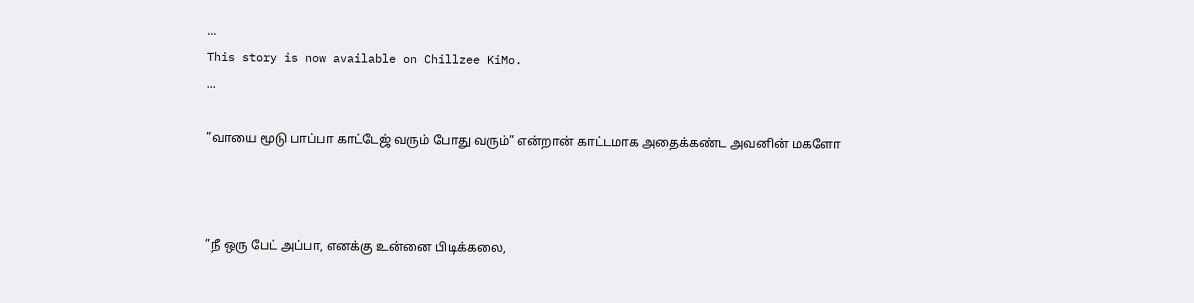...
This story is now available on Chillzee KiMo.
...

”வாயை மூடு பாப்பா காட்டேஜ் வரும் போது வரும்” என்றான் காட்டமாக அதைக்கண்ட அவனின் மகளோ



”நீ ஒரு பேட் அப்பா, எனக்கு உன்னை பிடிக்கலை,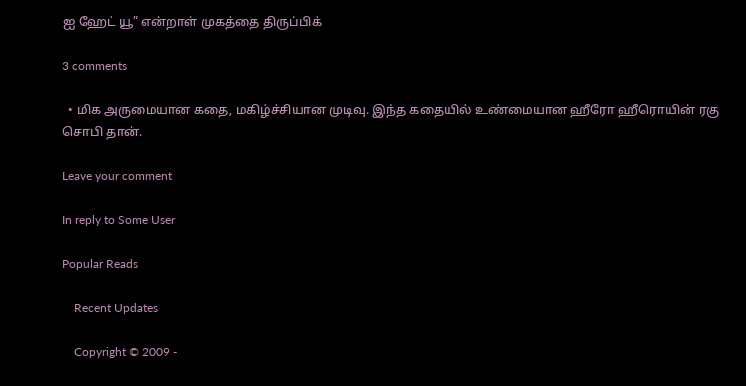ஐ ஹேட் யூ” என்றாள் முகத்தை திருப்பிக்

3 comments

  • மிக அருமையான கதை, மகிழ்ச்சியான முடிவு. இந்த கதையில் உண்மையான ஹீரோ ஹீரொயின் ரகு சொபி தான்.

Leave your comment

In reply to Some User

Popular Reads

    Recent Updates

    Copyright © 2009 -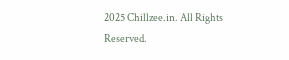2025 Chillzee.in. All Rights Reserved.